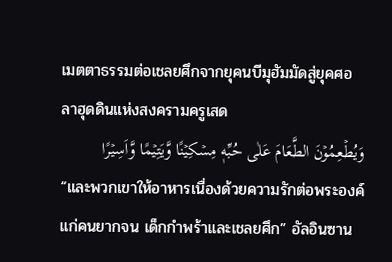เมตตาธรรมต่อเชลยศึกจากยุคนบีมุฮัมมัดสู่ยุคศอลาฮุดดินแห่งสงครามครูเสด
وَيُطۡعِمُوۡنَ الطَّعَامَ عَلٰى حُبِّهٖ مِسۡكِيۡنًا وَّيَتِيۡمًا وَّاَسِيۡرًا
“และพวกเขาให้อาหารเนื่องด้วยความรักต่อพระองค์แก่คนยากจน เด็กกำพร้าและเชลยศึก” อัลอินซาน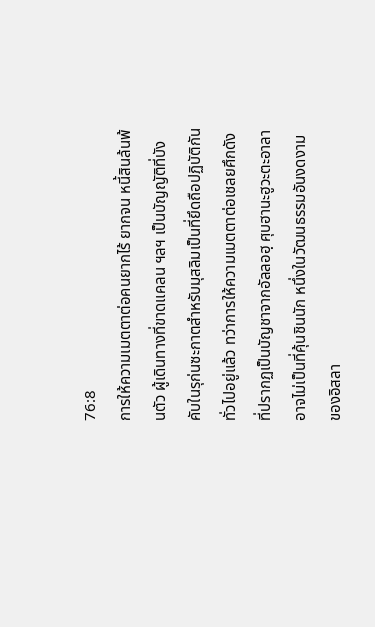76:8
การให้ความเมตตาต่อคนยากไร้ ยากจน หนี้สินล้นพ้นตัว ผู้เดินทางที่ขาดแคลน ฯลฯ เป็นบัญญัติที่บังคับในรุก่นซะกาตสำหรับมุสลิมเป็นที่ยึดถือปฏิบัติกันทั่วไปอยู่แล้ว ทว่าการให้ความเมตตาต่อเชลยศึกดังที่ปรากฏเป็นบัญชาจากอัลลอฮฺ ศุบฮานะฮูวะตะอาลา อาจไม่เป็นที่คุ้นชินนัก หนึ่งในวัฒนธรรมอันงดงามของอิสลา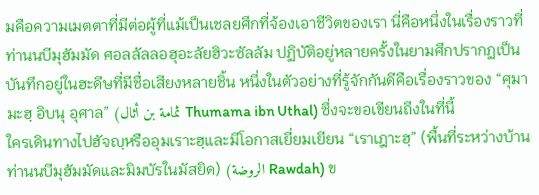มคือความเมตตาที่มีต่อผู้ที่แม้เป็นเชลยศึกที่จ้องเอาชีวิตของเรา นี่คือหนึ่งในเรื่องราวที่ท่านนบีมุฮัมมัด ศอลลัลลอฮุอะลัยฮิวะซัลลัม ปฏิบัติอยู่หลายครั้งในยามศึกปรากฏเป็นบันทึกอยู่ในฮะดีษที่มีชื่อเสียงหลายชิ้น หนึ่งในตัวอย่างที่รู้จักกันดีคือเรื่องราวของ “ศุมามะฮฺ อิบนุ อุศาล” (ثمامة بن أثال Thumama ibn Uthal) ซึ่งจะขอเขียนถึงในที่นี้
ใครเดินทางไปฮัจญฺหรืออุมเราะฮฺและมีโอกาสเยี่ยมเยียน “เราเฎาะฮฺ” (พื้นที่ระหว่างบ้านท่านนบีมุฮัมมัดและมิมบัรในมัสยิด) (الروضة Rawdah) ข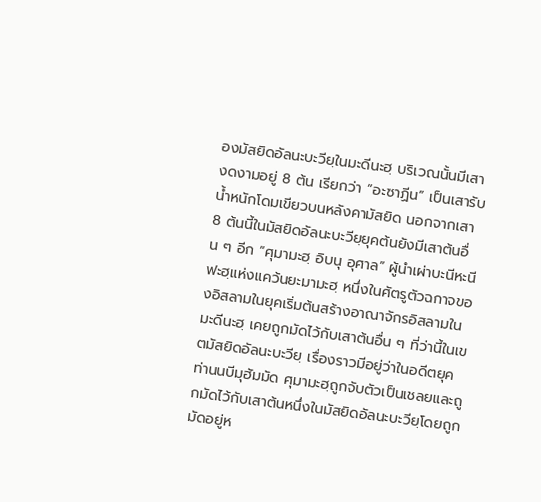องมัสยิดอัลนะบะวียฺในมะดีนะฮฺ บริเวณนั้นมีเสางดงามอยู่ 8 ต้น เรียกว่า “อะซาฏีน” เป็นเสารับน้ำหนักโดมเขียวบนหลังคามัสยิด นอกจากเสา 8 ต้นนี้ในมัสยิดอัลนะบะวียฺยุคต้นยังมีเสาต้นอื่น ๆ อีก “ศุมามะฮฺ อิบนุ อุศาล” ผู้นำเผ่าบะนีหะนีฟะฮฺแห่งแคว้นยะมามะฮฺ หนึ่งในศัตรูตัวฉกาจของอิสลามในยุคเริ่มต้นสร้างอาณาจักรอิสลามในมะดีนะฮฺ เคยถูกมัดไว้กับเสาต้นอื่น ๆ ที่ว่านี้ในเขตมัสยิดอัลนะบะวียฺ เรื่องราวมีอยู่ว่าในอดีตยุคท่านนบีมุฮัมมัด ศุมามะฮฺถูกจับตัวเป็นเชลยและถูกมัดไว้กับเสาต้นหนึ่งในมัสยิดอัลนะบะวียฺโดยถูกมัดอยู่ห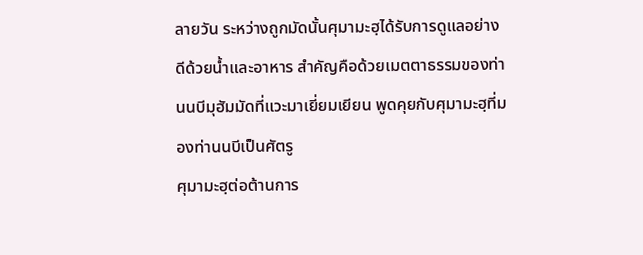ลายวัน ระหว่างถูกมัดนั้นศุมามะฮฺได้รับการดูแลอย่างดีด้วยน้ำและอาหาร สำคัญคือด้วยเมตตาธรรมของท่านนบีมุฮัมมัดที่แวะมาเยี่ยมเยียน พูดคุยกับศุมามะฮฺที่มองท่านนบีเป็นศัตรู
ศุมามะฮฺต่อต้านการ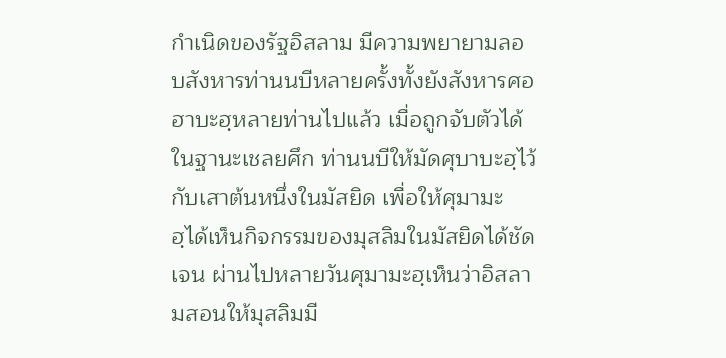กำเนิดของรัฐอิสลาม มีความพยายามลอบสังหารท่านนบีหลายครั้งทั้งยังสังหารศอฮาบะฮฺหลายท่านไปแล้ว เมื่อถูกจับตัวได้ในฐานะเชลยศึก ท่านนบีให้มัดศุบาบะฮฺไว้กับเสาต้นหนึ่งในมัสยิด เพื่อให้ศุมามะฮฺได้เห็นกิจกรรมของมุสลิมในมัสยิดได้ชัดเจน ผ่านไปหลายวันศุมามะฮฺเห็นว่าอิสลามสอนให้มุสลิมมี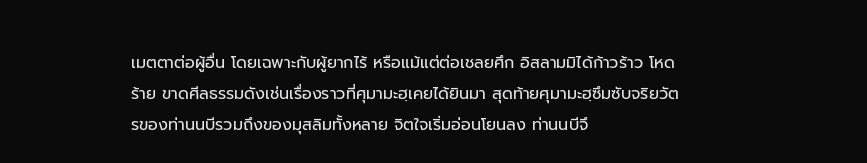เมตตาต่อผู้อื่น โดยเฉพาะกับผู้ยากไร้ หรือแม้แต่ต่อเชลยศึก อิสลามมิได้ก้าวร้าว โหดร้าย ขาดศีลธรรมดังเช่นเรื่องราวที่ศุมามะฮฺเคยได้ยินมา สุดท้ายศุมามะฮฺซึมซับจริยวัตรของท่านนบีรวมถึงของมุสลิมทั้งหลาย จิตใจเริ่มอ่อนโยนลง ท่านนบีจึ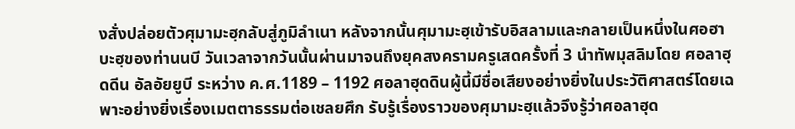งสั่งปล่อยตัวศุมามะฮฺกลับสู่ภูมิลำเนา หลังจากนั้นศุมามะฮฺเข้ารับอิสลามและกลายเป็นหนึ่งในศอฮาบะฮฺของท่านนบี วันเวลาจากวันนั้นผ่านมาจนถึงยุคสงครามครูเสดครั้งที่ 3 นำทัพมุสลิมโดย ศอลาฮุดดีน อัลอัยยูบี ระหว่าง ค.ศ.1189 – 1192 ศอลาฮุดดินผู้นี้มีชื่อเสียงอย่างยิ่งในประวัติศาสตร์โดยเฉพาะอย่างยิ่งเรื่องเมตตาธรรมต่อเชลยศึก รับรู้เรื่องราวของศุมามะฮฺแล้วจึงรู้ว่าศอลาฮุด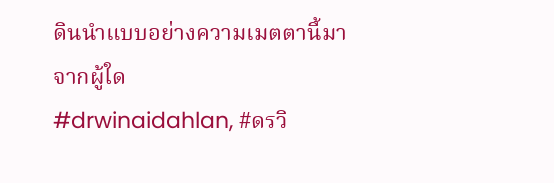ดินนำแบบอย่างความเมตตานี้มาจากผู้ใด
#drwinaidahlan, #ดรวิ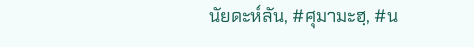นัยดะห์ลัน, #ศุมามะฮฺ, #น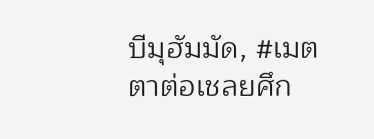บีมุฮัมมัด, #เมตตาต่อเชลยศึก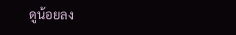ดูน้อยลง